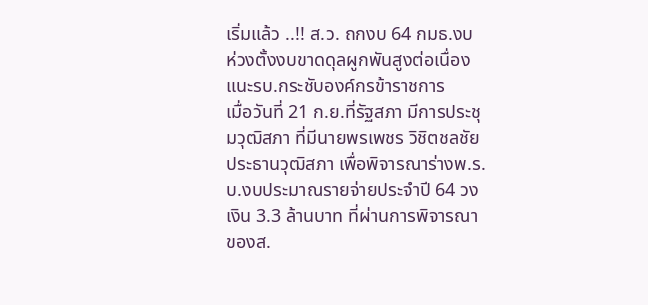เริ่มแล้ว ..!! ส.ว. ถกงบ 64 กมธ.งบ ห่วงตั้งงบขาดดุลผูกพันสูงต่อเนื่อง แนะรบ.กระชับองค์กรข้าราชการ
เมื่อวันที่ 21 ก.ย.ที่รัฐสภา มีการประชุมวุฒิสภา ที่มีนายพรเพชร วิชิตชลชัย ประธานวุฒิสภา เพื่อพิจารณาร่างพ.ร.บ.งบประมาณรายจ่ายประจำปี 64 วงเงิน 3.3 ล้านบาท ที่ผ่านการพิจารณาของส.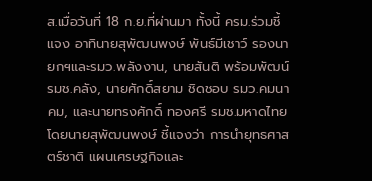ส.เมื่อวันที่ 18 ก.ย.ที่ผ่านมา ทั้งนี้ ครม.ร่วมชี้แจง อาทินายสุพัฒนพงษ์ พันธ์มีเชาว์ รองนายกฯและรมว.พลังงาน, นายสันติ พร้อมพัฒน์ รมช.คลัง, นายศักดิ์สยาม ชิดชอบ รมว.คมนาคม, และนายทรงศักดิ์ ทองศรี รมช.มหาดไทย
โดยนายสุพัฒนพงษ์ ชี้แจงว่า การนำยุทธศาสตร์ชาติ แผนเศรษฐกิจและ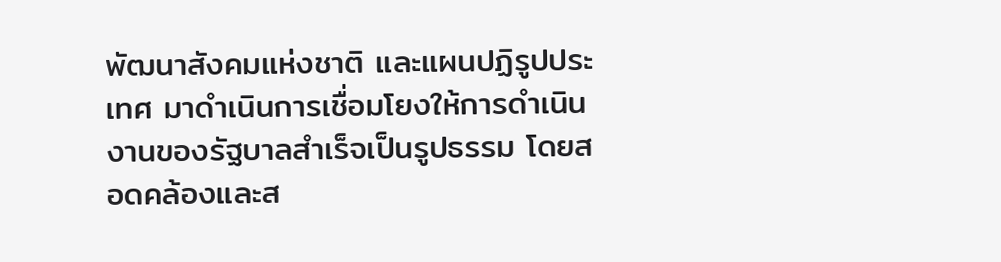พัฒนาสังคมแห่งชาติ และแผนปฏิรูปประเทศ มาดำเนินการเชื่อมโยงให้การดำเนินงานของรัฐบาลสำเร็จเป็นรูปธรรม โดยสอดคล้องและส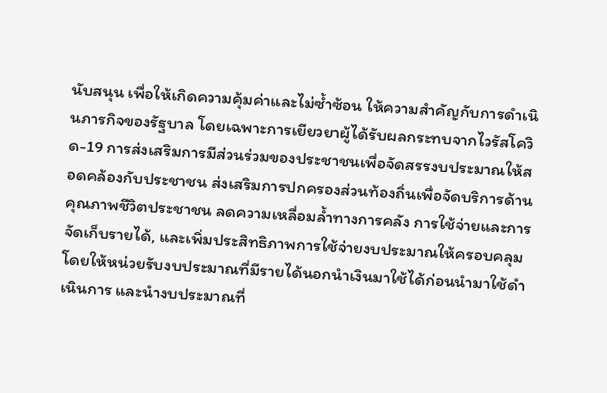นับสนุน เพื่อให้เกิดความคุ้มค่าและไม่ซ้ำซ้อน ให้ความสำคัญกับการดำเนินภารกิจของรัฐบาล โดยเฉพาะการเยียวยาผู้ได้รับผลกระทบจากไวรัสโควิด-19 การส่งเสริมการมีส่วนร่วมของประชาชนเพื่อจัดสรรงบประมาณให้สอดคล้องกับประชาชน ส่งเสริมการปกครองส่วนท้องถิ่นเพื่อจัดบริการด้านคุณภาพชีวิตประชาชน ลดความเหลื่อมล้ำทางการคลัง การใช้จ่ายและการจัดเก็บรายได้, และเพิ่มประสิทธิภาพการใช้จ่ายงบประมาณให้ครอบคลุม โดยให้หน่วยรับงบประมาณที่มีรายได้นอกนำเงินมาใช้ได้ก่อนนำมาใช้ดำเนินการ และนำงบประมาณที่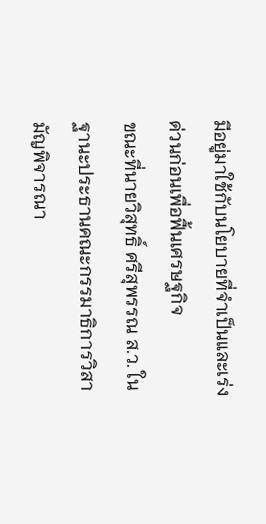มีอยู่มาใช้กับนโยบายที่จำเป็นและเร่งด่วนก่อนเพื่อฟื้นเศรษฐกิจ
ขณะที่นายวิสุทธิ์ ศรีสุพรรณ ส.ว. ในฐานะประธานคณะกรรมาธิการวิสามัญพิจารณา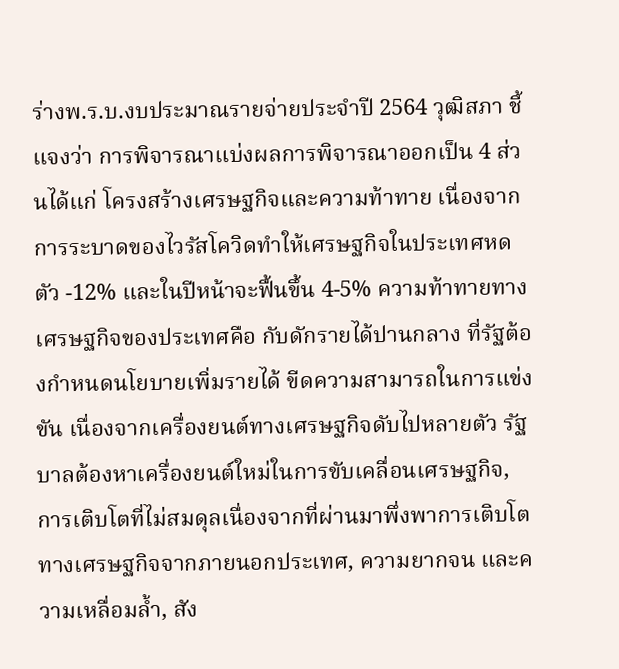ร่างพ.ร.บ.งบประมาณรายจ่ายประจำปี 2564 วุฒิสภา ชี้แจงว่า การพิจารณาแบ่งผลการพิจารณาออกเป็น 4 ส่วนได้แก่ โครงสร้างเศรษฐกิจและความท้าทาย เนื่องจากการระบาดของไวรัสโควิดทำให้เศรษฐกิจในประเทศหดตัว -12% และในปีหน้าจะฟื้นขึ้น 4-5% ความท้าทายทางเศรษฐกิจของประเทศคือ กับดักรายได้ปานกลาง ที่รัฐต้องกำหนดนโยบายเพิ่มรายได้ ขีดความสามารถในการแข่งขัน เนื่องจากเครื่องยนต์ทางเศรษฐกิจดับไปหลายตัว รัฐบาลต้องหาเครื่องยนต์ใหม่ในการขับเคลื่อนเศรษฐกิจ, การเติบโตที่ไม่สมดุลเนื่องจากที่ผ่านมาพึ่งพาการเติบโตทางเศรษฐกิจจากภายนอกประเทศ, ความยากจน และความเหลื่อมล้ำ, สัง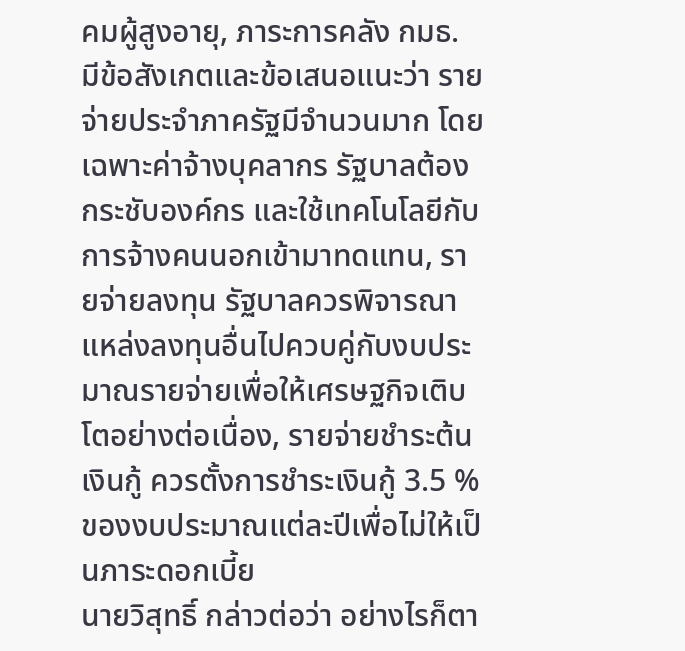คมผู้สูงอายุ, ภาระการคลัง กมธ. มีข้อสังเกตและข้อเสนอแนะว่า รายจ่ายประจำภาครัฐมีจำนวนมาก โดยเฉพาะค่าจ้างบุคลากร รัฐบาลต้องกระชับองค์กร และใช้เทคโนโลยีกับการจ้างคนนอกเข้ามาทดแทน, รายจ่ายลงทุน รัฐบาลควรพิจารณาแหล่งลงทุนอื่นไปควบคู่กับงบประมาณรายจ่ายเพื่อให้เศรษฐกิจเติบโตอย่างต่อเนื่อง, รายจ่ายชำระต้นเงินกู้ ควรตั้งการชำระเงินกู้ 3.5 % ของงบประมาณแต่ละปีเพื่อไม่ให้เป็นภาระดอกเบี้ย
นายวิสุทธิ์ กล่าวต่อว่า อย่างไรก็ตา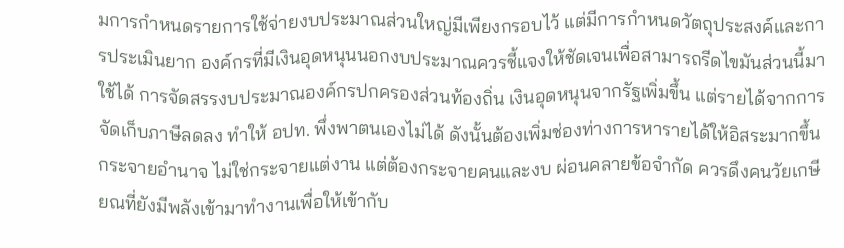มการกำหนดรายการใช้จ่ายงบประมาณส่วนใหญ่มีเพียงกรอบไว้ แต่มีการกำหนดวัตถุประสงค์และการประเมินยาก องค์กรที่มีเงินอุดหนุนนอกงบประมาณควรชี้แจงให้ชัดเจนเพื่อสามารถรีดไขมันส่วนนี้มาใช้ได้ การจัดสรรงบประมาณองค์กรปกครองส่วนท้องถิ่น เงินอุดหนุนจากรัฐเพิ่มขึ้น แต่รายได้จากการจัดเก็บภาษีลดลง ทำให้ อปท. พึ่งพาตนเองไม่ได้ ดังนั้นต้องเพิ่มช่องท่างการหารายได้ให้อิสระมากขึ้น กระจายอำนาจ ไม่ใช่กระจายแต่งาน แต่ต้องกระจายคนและงบ ผ่อนคลายข้อจำกัด ควรดึงคนวัยเกษียณที่ยังมีพลังเข้ามาทำงานเพื่อให้เข้ากับ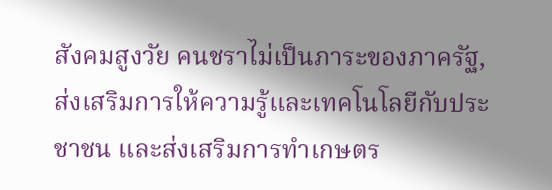สังคมสูงวัย คนชราไม่เป็นภาระของภาครัฐ, ส่งเสริมการให้ความรู้และเทคโนโลยีกับประชาชน และส่งเสริมการทำเกษตร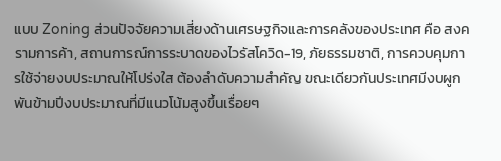แบบ Zoning ส่วนปัจจัยความเสี่ยงด้านเศรษฐกิจและการคลังของประเทศ คือ สงครามการค้า, สถานการณ์การระบาดของไวรัสโควิด-19, ภัยธรรมชาติ, การควบคุมการใช้จ่ายงบประมาณให้โปร่งใส ต้องลำดับความสำคัญ ขณะเดียวกันประเทศมีงบผูกพันข้ามปีงบประมาณที่มีแนวโน้มสูงขึ้นเรื่อยๆ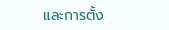และการตั้ง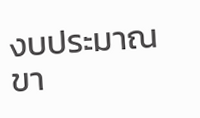งบประมาณขา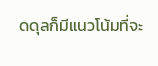ดดุลก็มีแนวโน้มที่จะ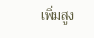เพิ่มสูง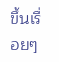ขึ้นเรื่อยๆ